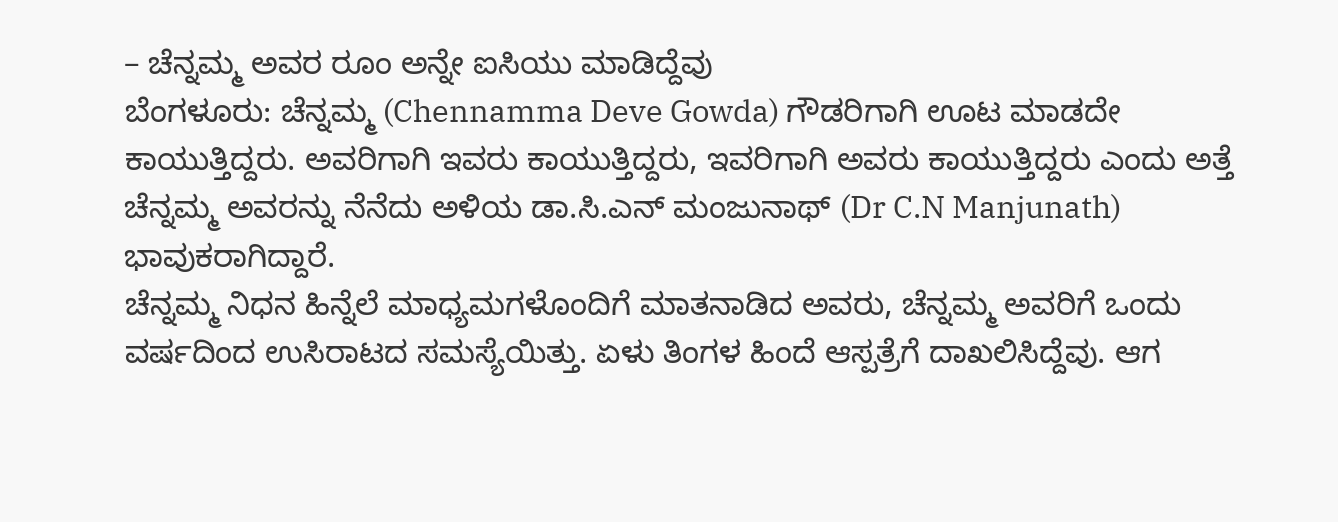– ಚೆನ್ನಮ್ಮ ಅವರ ರೂಂ ಅನ್ನೇ ಐಸಿಯು ಮಾಡಿದ್ದೆವು
ಬೆಂಗಳೂರು: ಚೆನ್ನಮ್ಮ (Chennamma Deve Gowda) ಗೌಡರಿಗಾಗಿ ಊಟ ಮಾಡದೇ ಕಾಯುತ್ತಿದ್ದರು. ಅವರಿಗಾಗಿ ಇವರು ಕಾಯುತ್ತಿದ್ದರು, ಇವರಿಗಾಗಿ ಅವರು ಕಾಯುತ್ತಿದ್ದರು ಎಂದು ಅತ್ತೆ ಚೆನ್ನಮ್ಮ ಅವರನ್ನು ನೆನೆದು ಅಳಿಯ ಡಾ.ಸಿ.ಎನ್ ಮಂಜುನಾಥ್ (Dr C.N Manjunath) ಭಾವುಕರಾಗಿದ್ದಾರೆ.
ಚೆನ್ನಮ್ಮ ನಿಧನ ಹಿನ್ನೆಲೆ ಮಾಧ್ಯಮಗಳೊಂದಿಗೆ ಮಾತನಾಡಿದ ಅವರು, ಚೆನ್ನಮ್ಮ ಅವರಿಗೆ ಒಂದು ವರ್ಷದಿಂದ ಉಸಿರಾಟದ ಸಮಸ್ಯೆಯಿತ್ತು. ಏಳು ತಿಂಗಳ ಹಿಂದೆ ಆಸ್ಪತ್ರೆಗೆ ದಾಖಲಿಸಿದ್ದೆವು. ಆಗ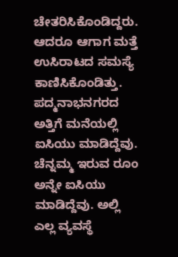ಚೇತರಿಸಿಕೊಂಡಿದ್ದರು. ಆದರೂ ಆಗಾಗ ಮತ್ತೆ ಉಸಿರಾಟದ ಸಮಸ್ಯೆ ಕಾಣಿಸಿಕೊಂಡಿತ್ತು. ಪದ್ಮನಾಭನಗರದ ಅತ್ತಿಗೆ ಮನೆಯಲ್ಲಿ ಐಸಿಯು ಮಾಡಿದ್ದೆವು. ಚೆನ್ನಮ್ಮ ಇರುವ ರೂಂ ಅನ್ನೇ ಐಸಿಯು ಮಾಡಿದ್ದೆವು. ಅಲ್ಲಿ ಎಲ್ಲ ವ್ಯವಸ್ಥೆ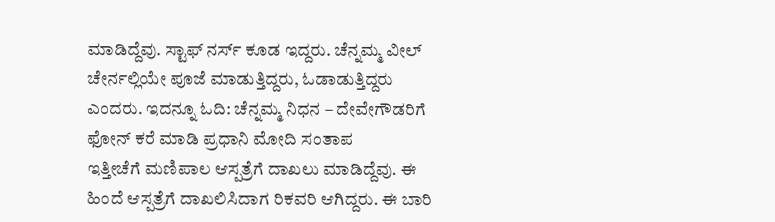ಮಾಡಿದ್ದೆವು. ಸ್ಟಾಫ್ ನರ್ಸ್ ಕೂಡ ಇದ್ದರು. ಚೆನ್ನಮ್ಮ ವೀಲ್ ಚೇರ್ನಲ್ಲಿಯೇ ಪೂಜೆ ಮಾಡುತ್ತಿದ್ದರು, ಓಡಾಡುತ್ತಿದ್ದರು ಎಂದರು. ಇದನ್ನೂ ಓದಿ: ಚೆನ್ನಮ್ಮ ನಿಧನ – ದೇವೇಗೌಡರಿಗೆ ಫೋನ್ ಕರೆ ಮಾಡಿ ಪ್ರಧಾನಿ ಮೋದಿ ಸಂತಾಪ
ಇತ್ತೀಚೆಗೆ ಮಣಿಪಾಲ ಆಸ್ಪತ್ರೆಗೆ ದಾಖಲು ಮಾಡಿದ್ದೆವು. ಈ ಹಿಂದೆ ಆಸ್ಪತ್ರೆಗೆ ದಾಖಲಿಸಿದಾಗ ರಿಕವರಿ ಆಗಿದ್ದರು. ಈ ಬಾರಿ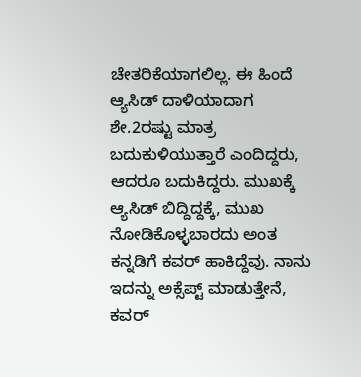ಚೇತರಿಕೆಯಾಗಲಿಲ್ಲ. ಈ ಹಿಂದೆ ಆ್ಯಸಿಡ್ ದಾಳಿಯಾದಾಗ ಶೇ.2ರಷ್ಟು ಮಾತ್ರ ಬದುಕುಳಿಯುತ್ತಾರೆ ಎಂದಿದ್ದರು, ಆದರೂ ಬದುಕಿದ್ದರು. ಮುಖಕ್ಕೆ ಆ್ಯಸಿಡ್ ಬಿದ್ದಿದ್ದಕ್ಕೆ, ಮುಖ ನೋಡಿಕೊಳ್ಳಬಾರದು ಅಂತ ಕನ್ನಡಿಗೆ ಕವರ್ ಹಾಕಿದ್ದೆವು. ನಾನು ಇದನ್ನು ಅಕ್ಸೆಪ್ಟ್ ಮಾಡುತ್ತೇನೆ, ಕವರ್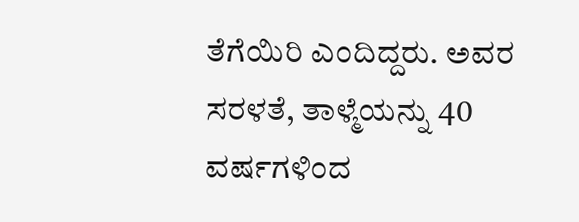ತೆಗೆಯಿರಿ ಎಂದಿದ್ದರು. ಅವರ ಸರಳತೆ, ತಾಳ್ಮೆಯನ್ನು 40 ವರ್ಷಗಳಿಂದ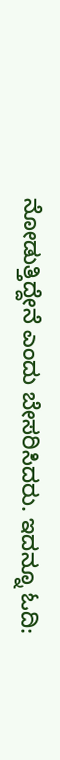ನೋಡುತ್ತಿದ್ದೇನೆ ಎಂದು ಬೇಸರಿಸಿದರು. ಇದನ್ನೂ ಓದಿ: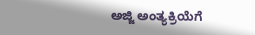ಅಜ್ಜಿ ಅಂತ್ಯಕ್ರಿಯೆಗೆ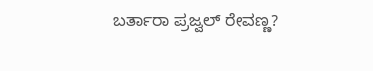ಬರ್ತಾರಾ ಪ್ರಜ್ವಲ್ ರೇವಣ್ಣ?